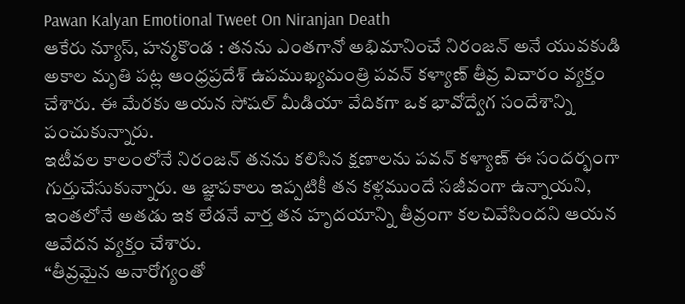Pawan Kalyan Emotional Tweet On Niranjan Death
ఆకేరు న్యూస్, హన్మకొండ : తనను ఎంతగానో అభిమానించే నిరంజన్ అనే యువకుడి అకాల మృతి పట్ల ఆంధ్రప్రదేశ్ ఉపముఖ్యమంత్రి పవన్ కళ్యాణ్ తీవ్ర విచారం వ్యక్తం చేశారు. ఈ మేరకు ఆయన సోషల్ మీడియా వేదికగా ఒక భావోద్వేగ సందేశాన్ని పంచుకున్నారు.
ఇటీవల కాలంలోనే నిరంజన్ తనను కలిసిన క్షణాలను పవన్ కళ్యాణ్ ఈ సందర్భంగా గుర్తుచేసుకున్నారు. ఆ జ్ఞాపకాలు ఇప్పటికీ తన కళ్లముందే సజీవంగా ఉన్నాయని, ఇంతలోనే అతడు ఇక లేడనే వార్త తన హృదయాన్ని తీవ్రంగా కలచివేసిందని ఆయన ఆవేదన వ్యక్తం చేశారు.
“తీవ్రమైన అనారోగ్యంతో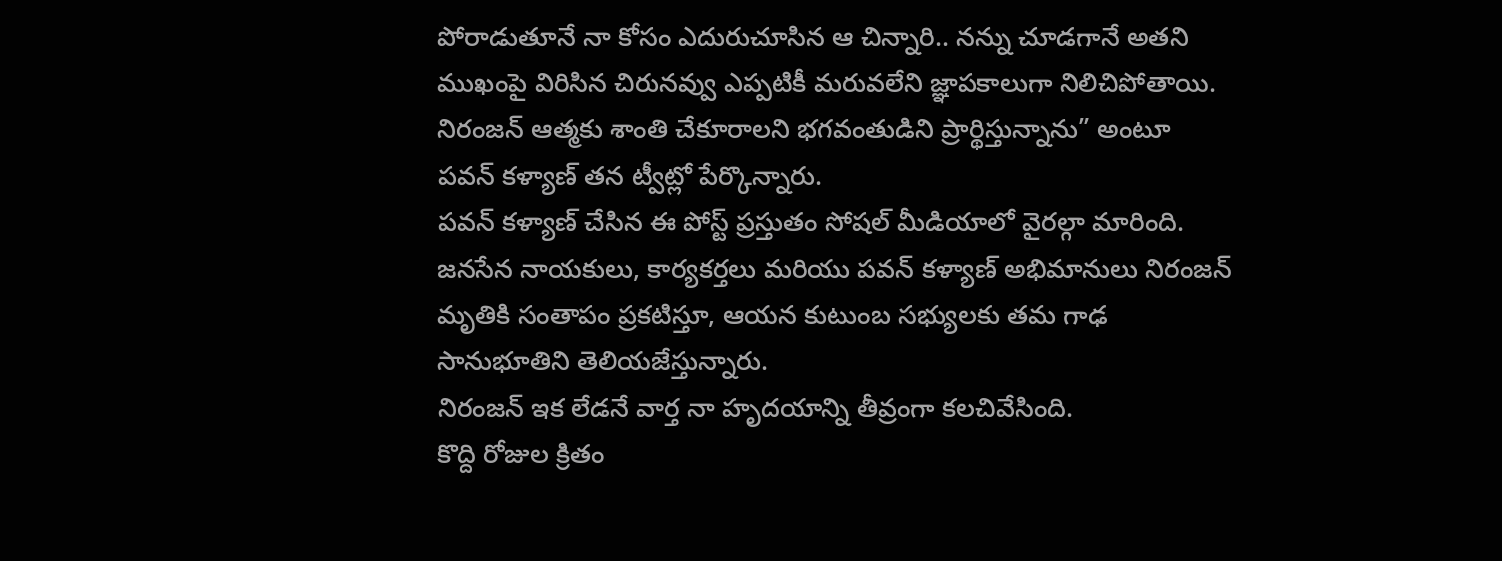పోరాడుతూనే నా కోసం ఎదురుచూసిన ఆ చిన్నారి.. నన్ను చూడగానే అతని ముఖంపై విరిసిన చిరునవ్వు ఎప్పటికీ మరువలేని జ్ఞాపకాలుగా నిలిచిపోతాయి. నిరంజన్ ఆత్మకు శాంతి చేకూరాలని భగవంతుడిని ప్రార్థిస్తున్నాను” అంటూ పవన్ కళ్యాణ్ తన ట్వీట్లో పేర్కొన్నారు.
పవన్ కళ్యాణ్ చేసిన ఈ పోస్ట్ ప్రస్తుతం సోషల్ మీడియాలో వైరల్గా మారింది. జనసేన నాయకులు, కార్యకర్తలు మరియు పవన్ కళ్యాణ్ అభిమానులు నిరంజన్ మృతికి సంతాపం ప్రకటిస్తూ, ఆయన కుటుంబ సభ్యులకు తమ గాఢ సానుభూతిని తెలియజేస్తున్నారు.
నిరంజన్ ఇక లేడనే వార్త నా హృదయాన్ని తీవ్రంగా కలచివేసింది.
కొద్ది రోజుల క్రితం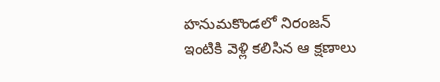హనుమకొండలో నిరంజన్ ఇంటికి వెళ్లి కలిసిన ఆ క్షణాలు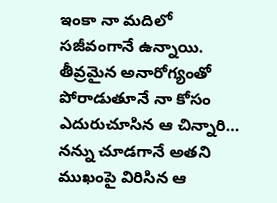ఇంకా నా మదిలో సజీవంగానే ఉన్నాయి. తీవ్రమైన అనారోగ్యంతో పోరాడుతూనే నా కోసం ఎదురుచూసిన ఆ చిన్నారి… నన్ను చూడగానే అతని ముఖంపై విరిసిన ఆ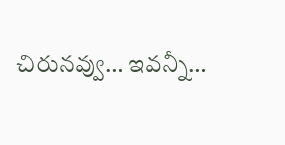చిరునవ్వు… ఇవన్నీ…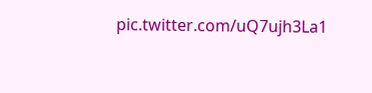pic.twitter.com/uQ7ujh3La1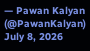— Pawan Kalyan (@PawanKalyan) July 8, 2026